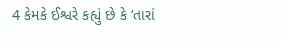4 કેમકે ઈશ્વરે કહ્યું છે કે ‘તારાં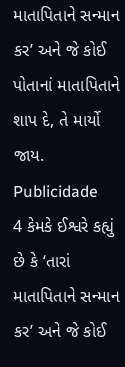માતાપિતાને સન્માન કર’ અને જે કોઈ પોતાનાં માતાપિતાને શાપ દે, તે માર્યો જાય.
Publicidade
4 કેમકે ઈશ્વરે કહ્યું છે કે ‘તારાં માતાપિતાને સન્માન કર’ અને જે કોઈ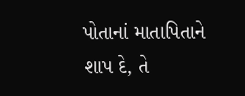પોતાનાં માતાપિતાને શાપ દે, તે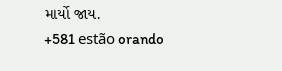માર્યો જાય.
+581 estão orando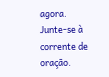agora.
Junte-se à corrente de oração.